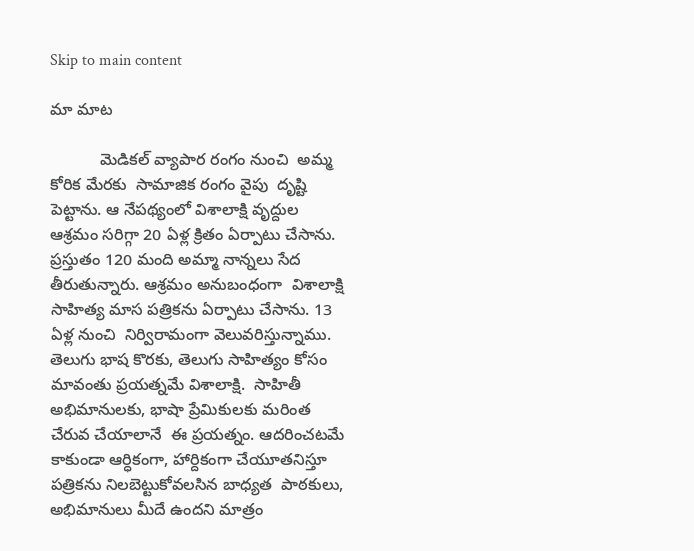Skip to main content

మా మాట

           మెడికల్ వ్యాపార రంగం నుంచి  అమ్మ కోరిక మేరకు  సామాజిక రంగం వైపు  దృష్టి పెట్టాను. ఆ నేపథ్యంలో విశాలాక్షి వృద్దుల ఆశ్రమం సరిగ్గా 20 ఏళ్ల క్రితం ఏర్పాటు చేసాను. ప్రస్తుతం 120 మంది అమ్మా నాన్నలు సేద తీరుతున్నారు. ఆశ్రమం అనుబంధంగా  విశాలాక్షి సాహిత్య మాస పత్రికను ఏర్పాటు చేసాను. 13 ఏళ్ల నుంచి  నిర్విరామంగా వెలువరిస్తున్నాము. తెలుగు భాష కొరకు, తెలుగు సాహిత్యం కోసం మావంతు ప్రయత్నమే విశాలాక్షి.  సాహితీ అభిమానులకు, భాషా ప్రేమికులకు మరింత చేరువ చేయాలానే  ఈ ప్రయత్నం. ఆదరించటమే కాకుండా ఆర్ధికంగా, హార్దికంగా చేయూతనిస్తూ పత్రికను నిలబెట్టుకోవలసిన బాధ్యత  పాఠకులు, అభిమానులు మీదే ఉందని మాత్రం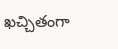ఖచ్చితంగా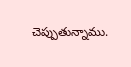చెప్పుతున్నాము.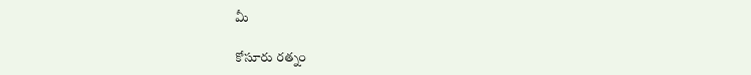మీ

కోసూరు రత్నం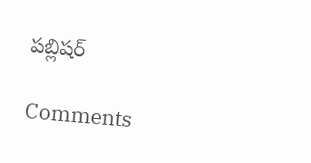పబ్లిషర్

Comments